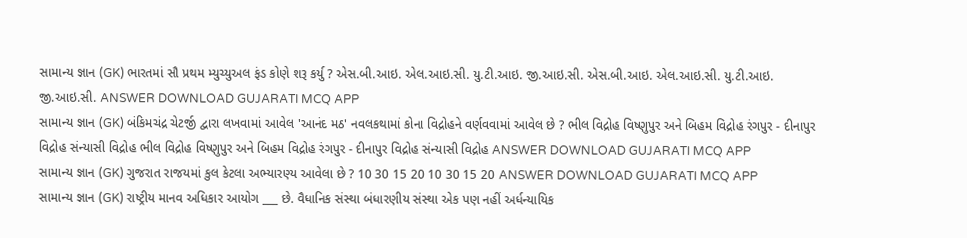સામાન્ય જ્ઞાન (GK) ભારતમાં સૌ પ્રથમ મ્યુચ્યુઅલ ફંડ કોણે શરૂ કર્યુ ? એસ.બી.આઇ. એલ.આઇ.સી. યુ.ટી.આઇ. જી.આઇ.સી. એસ.બી.આઇ. એલ.આઇ.સી. યુ.ટી.આઇ. જી.આઇ.સી. ANSWER DOWNLOAD GUJARATI MCQ APP
સામાન્ય જ્ઞાન (GK) બંકિમચંદ્ર ચેટર્જી દ્વારા લખવામાં આવેલ 'આનંદ મઠ' નવલકથામાં કોના વિદ્રોહને વર્ણવવામાં આવેલ છે ? ભીલ વિદ્રોહ વિષ્ણુપુર અને બિહમ વિદ્રોહ રંગપુર - દીનાપુર વિદ્રોહ સંન્યાસી વિદ્રોહ ભીલ વિદ્રોહ વિષ્ણુપુર અને બિહમ વિદ્રોહ રંગપુર - દીનાપુર વિદ્રોહ સંન્યાસી વિદ્રોહ ANSWER DOWNLOAD GUJARATI MCQ APP
સામાન્ય જ્ઞાન (GK) ગુજરાત રાજયમાં કુલ કેટલા અભ્યારણ્ય આવેલા છે ? 10 30 15 20 10 30 15 20 ANSWER DOWNLOAD GUJARATI MCQ APP
સામાન્ય જ્ઞાન (GK) રાષ્ટ્રીય માનવ અધિકાર આયોગ ___ છે. વૈધાનિક સંસ્થા બંધારણીય સંસ્થા એક પણ નહીં અર્ધન્યાયિક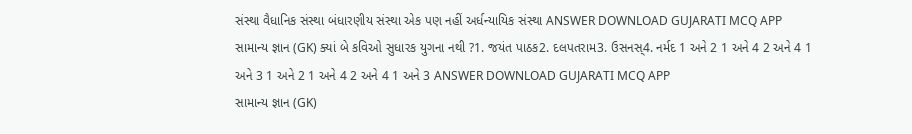સંસ્થા વૈધાનિક સંસ્થા બંધારણીય સંસ્થા એક પણ નહીં અર્ધન્યાયિક સંસ્થા ANSWER DOWNLOAD GUJARATI MCQ APP
સામાન્ય જ્ઞાન (GK) ક્યાં બે કવિઓ સુધારક યુગના નથી ?1. જયંત પાઠક2. દલપતરામ3. ઉસનસ્4. નર્મદ 1 અને 2 1 અને 4 2 અને 4 1 અને 3 1 અને 2 1 અને 4 2 અને 4 1 અને 3 ANSWER DOWNLOAD GUJARATI MCQ APP
સામાન્ય જ્ઞાન (GK)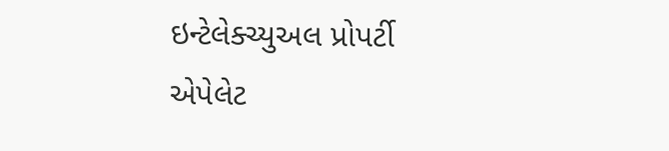ઇન્ટેલેક્ચ્યુઅલ પ્રોપર્ટી એપેલેટ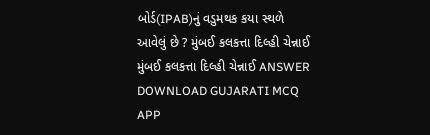બોર્ડ(IPAB)નું વડુમથક કયા સ્થળે આવેલું છે ? મુંબઈ કલકત્તા દિલ્હી ચેન્નાઈ મુંબઈ કલકત્તા દિલ્હી ચેન્નાઈ ANSWER DOWNLOAD GUJARATI MCQ APP